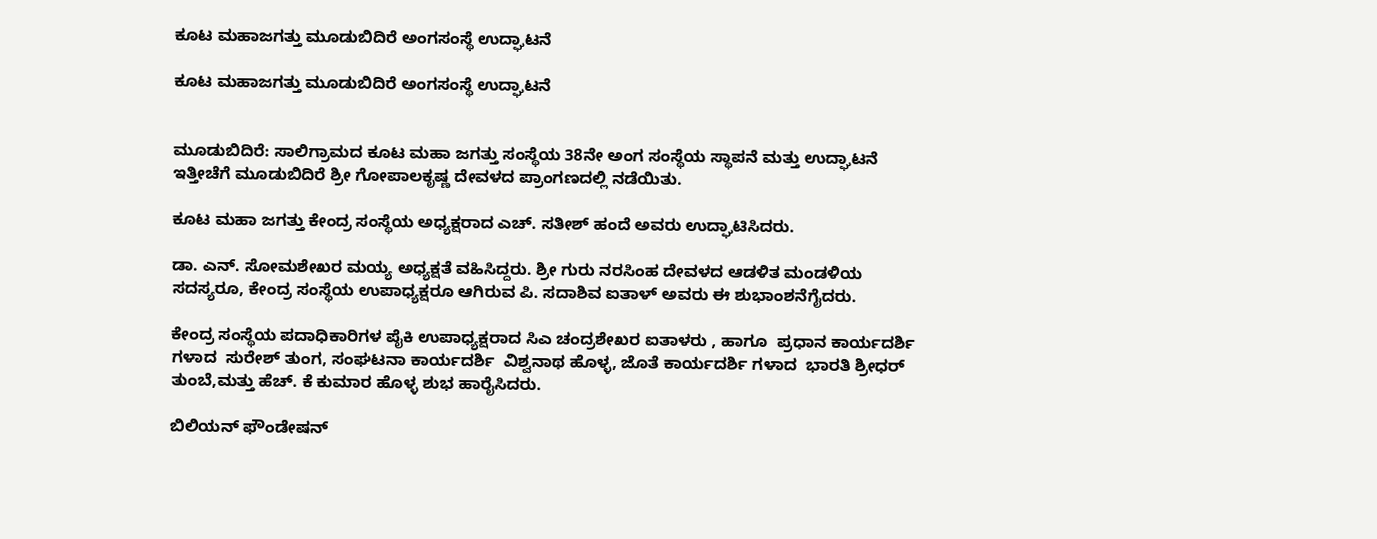ಕೂಟ ಮಹಾಜಗತ್ತು ಮೂಡುಬಿದಿರೆ ಅಂಗಸಂಸ್ಥೆ ಉದ್ಘಾಟನೆ

ಕೂಟ ಮಹಾಜಗತ್ತು ಮೂಡುಬಿದಿರೆ ಅಂಗಸಂಸ್ಥೆ ಉದ್ಘಾಟನೆ


ಮೂಡುಬಿದಿರೆ: ಸಾಲಿಗ್ರಾಮದ ಕೂಟ ಮಹಾ ಜಗತ್ತು ಸಂಸ್ಥೆಯ 38ನೇ ಅಂಗ ಸಂಸ್ಥೆಯ ಸ್ಥಾಪನೆ ಮತ್ತು ಉದ್ಘಾಟನೆ ಇತ್ತೀಚೆಗೆ ಮೂಡುಬಿದಿರೆ ಶ್ರೀ ಗೋಪಾಲಕೃಷ್ಣ ದೇವಳದ ಪ್ರಾಂಗಣದಲ್ಲಿ ನಡೆಯಿತು.

ಕೂಟ ಮಹಾ ಜಗತ್ತು ಕೇಂದ್ರ ಸಂಸ್ಥೆಯ ಅಧ್ಯಕ್ಷರಾದ ಎಚ್‌. ಸತೀಶ್‌ ಹಂದೆ ಅವರು ಉದ್ಘಾಟಿಸಿದರು.

ಡಾ. ಎನ್‌. ಸೋಮಶೇಖರ ಮಯ್ಯ ಅಧ್ಯಕ್ಷತೆ ವಹಿಸಿದ್ದರು. ಶ್ರೀ ಗುರು ನರಸಿಂಹ ದೇವಳದ ಆಡಳಿತ ಮಂಡಳಿಯ ಸದಸ್ಯರೂ, ಕೇಂದ್ರ ಸಂಸ್ಥೆಯ ಉಪಾಧ್ಯಕ್ಷರೂ ಆಗಿರುವ ಪಿ. ಸದಾಶಿವ ಐತಾಳ್ ಅವರು ಈ ಶುಭಾಂಶನೆಗೈದರು.

ಕೇಂದ್ರ ಸಂಸ್ಥೆಯ ಪದಾಧಿಕಾರಿಗಳ ಪೈಕಿ ಉಪಾಧ್ಯಕ್ಷರಾದ ಸಿಎ ಚಂದ್ರಶೇಖರ ಐತಾಳರು , ಹಾಗೂ  ಪ್ರಧಾನ ಕಾರ್ಯದರ್ಶಿ ಗಳಾದ  ಸುರೇಶ್ ತುಂಗ, ಸಂಘಟನಾ ಕಾರ್ಯದರ್ಶಿ  ವಿಶ್ವನಾಥ ಹೊಳ್ಳ, ಜೊತೆ ಕಾರ್ಯದರ್ಶಿ ಗಳಾದ  ಭಾರತಿ ಶ್ರೀಧರ್ ತುಂಬೆ,ಮತ್ತು ಹೆಚ್. ಕೆ ಕುಮಾರ ಹೊಳ್ಳ ಶುಭ ಹಾರೈಸಿದರು.

ಬಿಲಿಯನ್ ಫೌಂಡೇಷನ್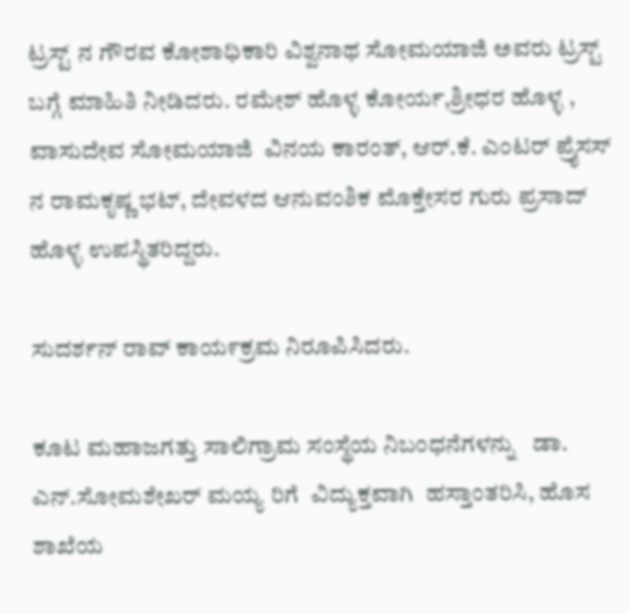ಟ್ರಸ್ಟ್ ನ ಗೌರವ ಕೋಶಾಧಿಕಾರಿ ವಿಶ್ವನಾಥ ಸೋಮಯಾಜಿ ಅವರು ಟ್ರಸ್ಟ್ ಬಗ್ಗೆ ಮಾಹಿತಿ ನೀಡಿದರು. ರಮೇಶ್ ಹೊಳ್ಳ ಕೋರ್ಯ,ಶ್ರೀಧರ ಹೊಳ್ಳ , ವಾಸುದೇವ ಸೋಮಯಾಜಿ  ವಿನಯ ಕಾರಂತ್, ಆರ್.ಕೆ. ಎಂಟರ್ ಪ್ರೈಸಸ್ ನ ರಾಮಕೃಷ್ಣ ಭಟ್, ದೇವಳದ ಆನುವಂಶಿಕ ಮೊಕ್ತೇಸರ ಗುರು ಪ್ರಸಾದ್ ಹೊಳ್ಳ ಉಪಸ್ಥಿತರಿದ್ದರು.

ಸುದರ್ಶನ್ ರಾವ್ ಕಾಯ೯ಕ್ರಮ ನಿರೂಪಿಸಿದರು.

ಕೂಟ ಮಹಾಜಗತ್ತು ಸಾಲಿಗ್ರಾಮ ಸಂಸ್ಥೆಯ ನಿಬಂಧನೆಗಳನ್ನು   ಡಾ. ಎನ್.ಸೋಮಶೇಖರ್ ಮಯ್ಯ ರಿಗೆ  ವಿದ್ಯುಕ್ತವಾಗಿ  ಹಸ್ತಾಂತರಿಸಿ, ಹೊಸ ಶಾಖೆಯ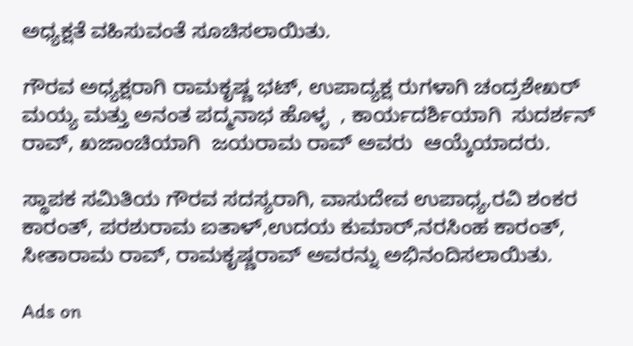ಅಧ್ಯಕ್ಷತೆ ವಹಿಸುವಂತೆ ಸೂಚಿಸಲಾಯಿತು.

ಗೌರವ ಅಧ್ಯಕ್ಷರಾಗಿ ರಾಮಕೃಷ್ಣ ಭಟ್, ಉಪಾದ್ಯಕ್ಷ ರುಗಳಾಗಿ ಚಂದ್ರಶೇಖರ್ ಮಯ್ಯ ಮತ್ತು ಅನಂತ ಪದ್ಮನಾಭ ಹೊಳ್ಳ  , ಕಾರ್ಯದರ್ಶಿಯಾಗಿ  ಸುದರ್ಶನ್ ರಾವ್, ಖಜಾಂಚಿಯಾಗಿ  ಜಯರಾಮ ರಾವ್ ಅವರು  ಆಯ್ಕೆಯಾದರು.

ಸ್ಥಾಪಕ ಸಮಿತಿಯ ಗೌರವ ಸದಸ್ಯರಾಗಿ, ವಾಸುದೇವ ಉಪಾಧ್ಯ,ರವಿ ಶಂಕರ ಕಾರಂತ್, ಪರಶುರಾಮ ಐತಾಳ್,ಉದಯ ಕುಮಾರ್,ನರಸಿಂಹ ಕಾರಂತ್, ಸೀತಾರಾಮ ರಾವ್, ರಾಮಕೃಷ್ಣರಾವ್ ಅವರನ್ನು ಅಭಿನಂದಿಸಲಾಯಿತು.

Ads on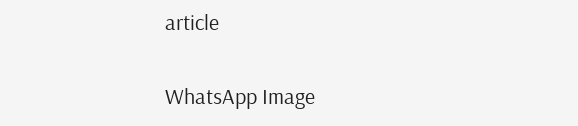article

WhatsApp Image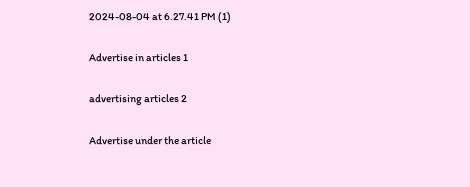2024-08-04 at 6.27.41 PM (1)

Advertise in articles 1

advertising articles 2

Advertise under the article